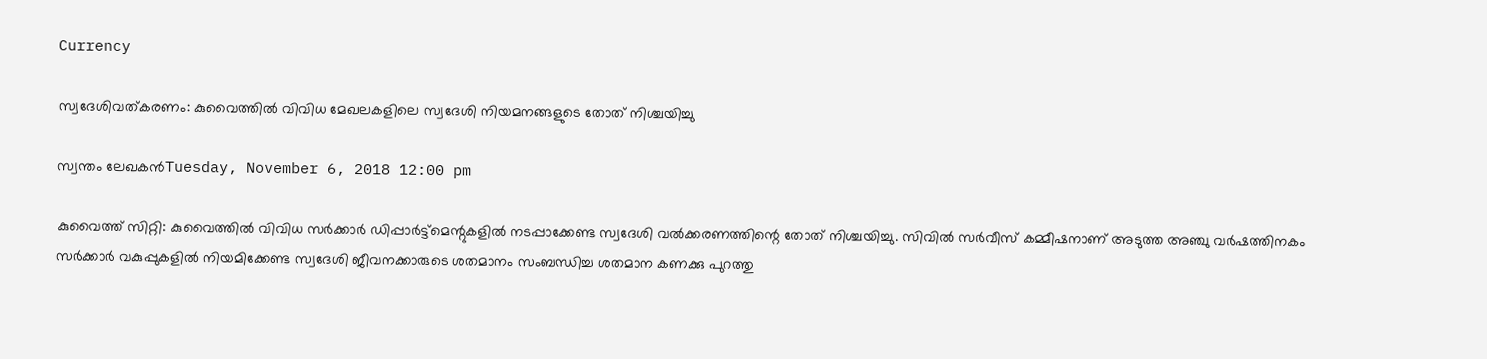Currency

സ്വദേശിവത്കരണം: കുവൈത്തില്‍ വിവിധ മേഖലകളിലെ സ്വദേശി നിയമനങ്ങളുടെ തോത് നിശ്ചയിച്ചു

സ്വന്തം ലേഖകന്‍Tuesday, November 6, 2018 12:00 pm

കുവൈത്ത് സിറ്റി: കുവൈത്തില്‍ വിവിധ സര്‍ക്കാര്‍ ഡിപ്പാര്‍ട്ട്‌മെന്റുകളില്‍ നടപ്പാക്കേണ്ട സ്വദേശി വല്‍ക്കരണത്തിന്റെ തോത് നിശ്ചയിച്ചു. സിവില്‍ സര്‍വീസ് കമ്മീഷനാണ് അടുത്ത അഞ്ചു വര്‍ഷത്തിനകം സര്‍ക്കാര്‍ വകുപ്പുകളില്‍ നിയമിക്കേണ്ട സ്വദേശി ജീവനക്കാരുടെ ശതമാനം സംബന്ധിച്ച ശതമാന കണക്കു പുറത്തു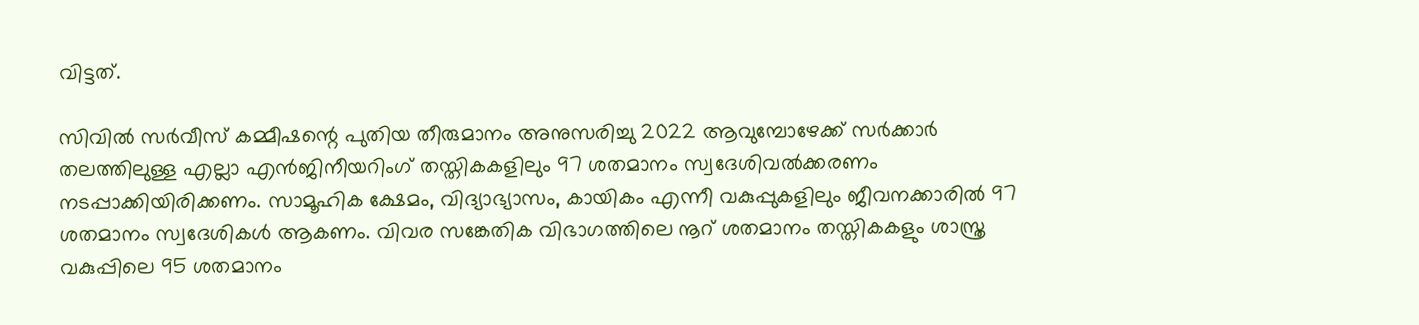വിട്ടത്.

സിവില്‍ സര്‍വീസ് കമ്മീഷന്റെ പുതിയ തീരുമാനം അനുസരിച്ചു 2022 ആവുമ്പോഴേക്ക് സര്‍ക്കാര്‍ തലത്തിലുള്ള എല്ലാ എന്‍ജിനീയറിംഗ് തസ്തികകളിലും 97 ശതമാനം സ്വദേശിവല്‍ക്കരണം നടപ്പാക്കിയിരിക്കണം. സാമൂഹിക ക്ഷേമം, വിദ്യാഭ്യാസം, കായികം എന്നീ വകുപ്പുകളിലും ജീവനക്കാരില്‍ 97 ശതമാനം സ്വദേശികള്‍ ആകണം. വിവര സങ്കേതിക വിഭാഗത്തിലെ നൂറ് ശതമാനം തസ്തികകളും ശാസ്ത്ര വകുപ്പിലെ 95 ശതമാനം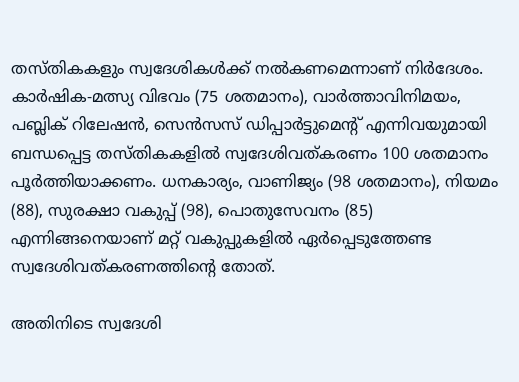തസ്തികകളും സ്വദേശികള്‍ക്ക് നല്‍കണമെന്നാണ് നിര്‍ദേശം. കാര്‍ഷിക-മത്സ്യ വിഭവം (75 ശതമാനം), വാര്‍ത്താവിനിമയം, പബ്ലിക് റിലേഷന്‍, സെന്‍സസ് ഡിപ്പാര്‍ട്ടുമെന്റ് എന്നിവയുമായി ബന്ധപ്പെട്ട തസ്തികകളില്‍ സ്വദേശിവത്കരണം 100 ശതമാനം പൂര്‍ത്തിയാക്കണം. ധനകാര്യം, വാണിജ്യം (98 ശതമാനം), നിയമം (88), സുരക്ഷാ വകുപ്പ് (98), പൊതുസേവനം (85) എന്നിങ്ങനെയാണ് മറ്റ് വകുപ്പുകളില്‍ ഏര്‍പ്പെടുത്തേണ്ട സ്വദേശിവത്കരണത്തിന്റെ തോത്.

അതിനിടെ സ്വദേശി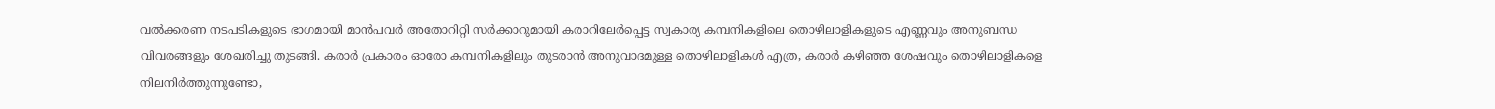വല്‍ക്കരണ നടപടികളുടെ ഭാഗമായി മാന്‍പവര്‍ അതോറിറ്റി സര്‍ക്കാറുമായി കരാറിലേര്‍പ്പെട്ട സ്വകാര്യ കമ്പനികളിലെ തൊഴിലാളികളുടെ എണ്ണവും അനുബന്ധ വിവരങ്ങളും ശേഖരിച്ചു തുടങ്ങി. കരാര്‍ പ്രകാരം ഓരോ കമ്പനികളിലും തുടരാന്‍ അനുവാദമുള്ള തൊഴിലാളികള്‍ എത്ര, കരാര്‍ കഴിഞ്ഞ ശേഷവും തൊഴിലാളികളെ നിലനിര്‍ത്തുന്നുണ്ടോ,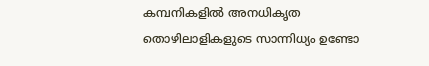കമ്പനികളില്‍ അനധികൃത തൊഴിലാളികളുടെ സാന്നിധ്യം ഉണ്ടോ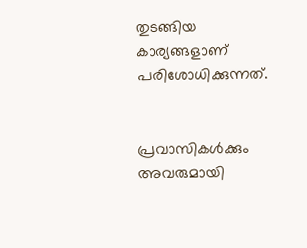തുടങ്ങിയ കാര്യങ്ങളാണ് പരിശോധിക്കുന്നത്.


പ്രവാസികൾക്കും അവരുമായി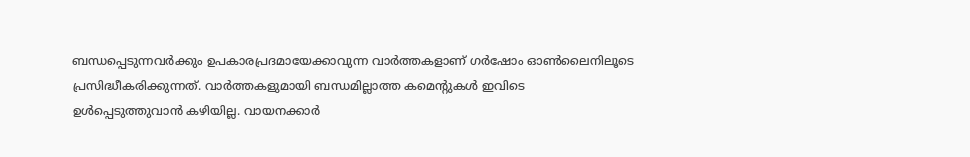ബന്ധപ്പെടുന്നവർക്കും ഉപകാരപ്രദമായേക്കാവുന്ന വാർത്തകളാണ് ഗർഷോം ഓൺലൈനിലൂടെ പ്രസിദ്ധീകരിക്കുന്നത്. വാർത്തകളുമായി ബന്ധമില്ലാത്ത കമെന്റുകൾ ഇവിടെ ഉൾപ്പെടുത്തുവാൻ കഴിയില്ല. വായനക്കാർ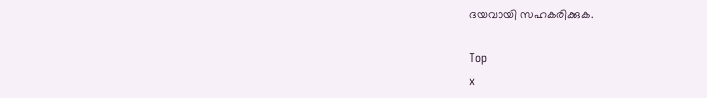ദയവായി സഹകരിക്കുക.

Top
x